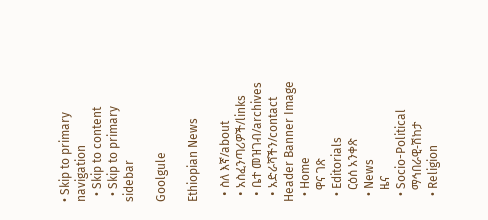• Skip to primary navigation
  • Skip to content
  • Skip to primary sidebar

Goolgule

Ethiopian News

  • ስለ እኛ/about
  • አስፈንጣሪዎች/links
  • ቤተ መዝገብ/archives
  • አድራሻችን/contact
Header Banner Image
  • Home
    ዋና ገጽ
  • Editorials
    ርዕሰ አንቀጽ
  • News
    ዜና
  • Socio-Political
    ማኅበራዊ-ሽከታ
  • Religion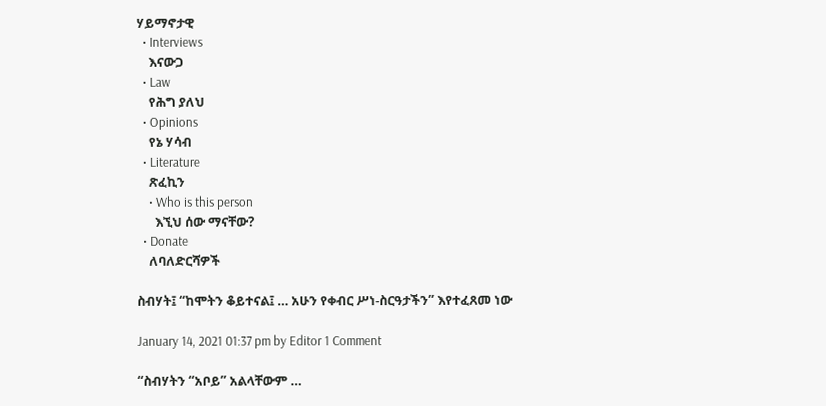ሃይማኖታዊ
  • Interviews
    እናውጋ
  • Law
    የሕግ ያለህ
  • Opinions
    የኔ ሃሳብ
  • Literature
    ጽፈኪን
    • Who is this person
      እኚህ ሰው ማናቸው?
  • Donate
    ለባለድርሻዎች

ስብሃት፤ “ከሞትን ቆይተናል፤ … አሁን የቀብር ሥነ-ስርዓታችን” እየተፈጸመ ነው

January 14, 2021 01:37 pm by Editor 1 Comment

“ስብሃትን “አቦይ” አልላቸውም …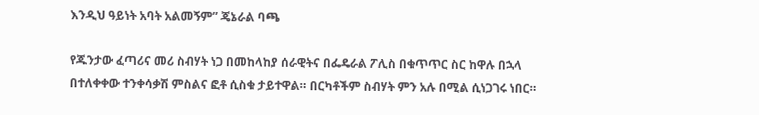እንዲህ ዓይነት አባት አልመኝም” ጄኔራል ባጫ

የጁንታው ፈጣሪና መሪ ስብሃት ነጋ በመከላከያ ሰራዊትና በፌዴራል ፖሊስ በቁጥጥር ስር ከዋሉ በኋላ በተለቀቀው ተንቀሳቃሽ ምስልና ፎቶ ሲስቁ ታይተዋል። በርካቶችም ስብሃት ምን አሉ በሚል ሲነጋገሩ ነበር።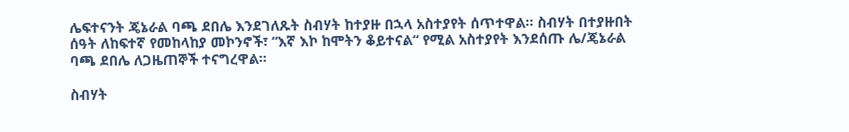ሌፍተናንት ጄኔራል ባጫ ደበሌ እንደገለጹት ስብሃት ከተያዙ በኋላ አስተያየት ሰጥተዋል። ስብሃት በተያዙበት ሰዓት ለከፍተኛ የመከላከያ መኮንኖች፣ “እኛ እኮ ከሞትን ቆይተናል“ የሚል አስተያየት እንደሰጡ ሌ/ጄኔራል ባጫ ደበሌ ለጋዜጠኞች ተናግረዋል።

ስብሃት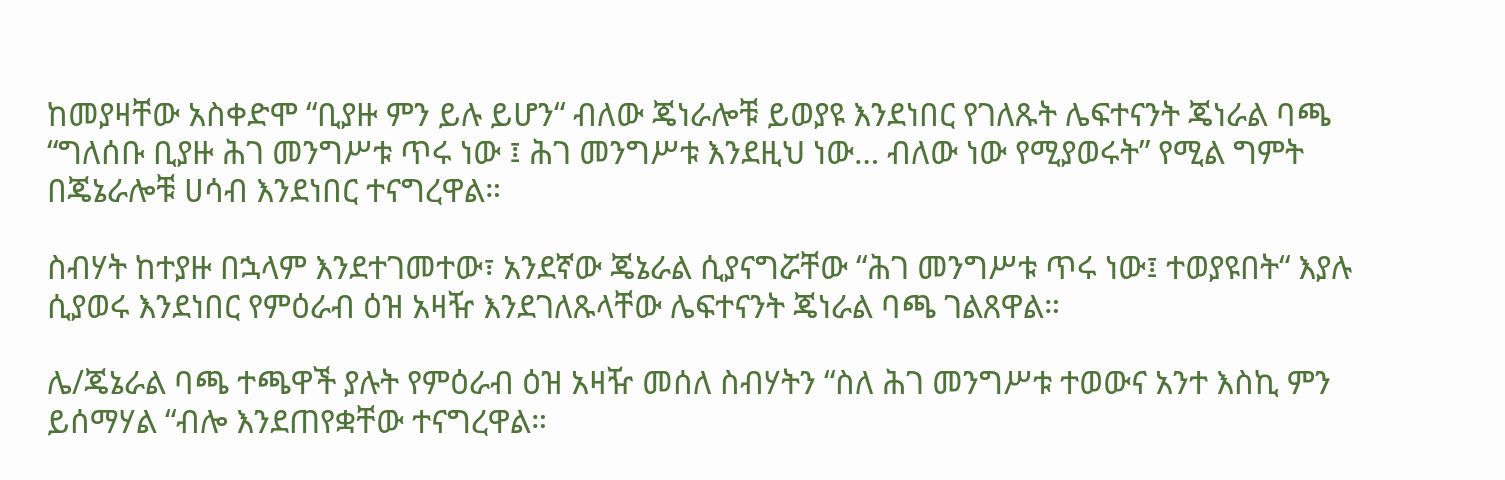ከመያዛቸው አስቀድሞ “ቢያዙ ምን ይሉ ይሆን“ ብለው ጄነራሎቹ ይወያዩ እንደነበር የገለጹት ሌፍተናንት ጄነራል ባጫ “ግለሰቡ ቢያዙ ሕገ መንግሥቱ ጥሩ ነው ፤ ሕገ መንግሥቱ እንደዚህ ነው… ብለው ነው የሚያወሩት” የሚል ግምት በጄኔራሎቹ ሀሳብ እንደነበር ተናግረዋል።

ስብሃት ከተያዙ በኋላም እንደተገመተው፣ አንደኛው ጄኔራል ሲያናግሯቸው “ሕገ መንግሥቱ ጥሩ ነው፤ ተወያዩበት“ እያሉ ሲያወሩ እንደነበር የምዕራብ ዕዝ አዛዥ እንደገለጹላቸው ሌፍተናንት ጄነራል ባጫ ገልጸዋል።

ሌ/ጄኔራል ባጫ ተጫዋች ያሉት የምዕራብ ዕዝ አዛዥ መሰለ ስብሃትን “ስለ ሕገ መንግሥቱ ተወውና አንተ እስኪ ምን ይሰማሃል “ብሎ እንደጠየቋቸው ተናግረዋል።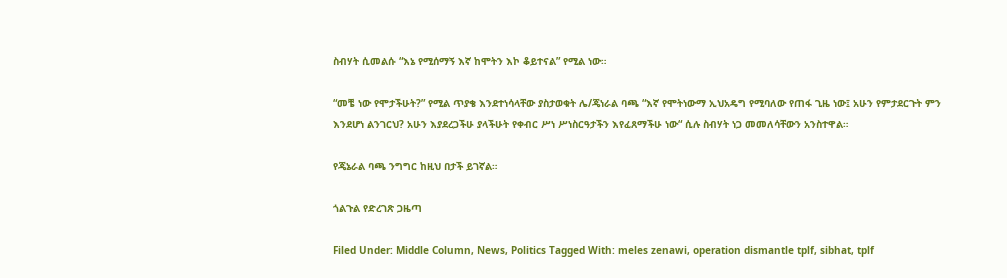ስብሃት ሲመልሱ “እኔ የሚሰማኝ እኛ ከሞትን እኮ ቆይተናል” የሚል ነው።

“መቼ ነው የሞታችሁት?” የሚል ጥያቄ እንደተነሳላቸው ያስታወቁት ሌ/ጄነራል ባጫ “እኛ የሞትነውማ ኢህአዴግ የሚባለው የጠፋ ጊዜ ነው፤ አሁን የምታደርጉት ምን እንደሆነ ልንገርህ? አሁን እያደረጋችሁ ያላችሁት የቀብር ሥነ ሥነስርዓታችን እየፈጸማችሁ ነው“ ሲሉ ስብሃት ነጋ መመለሳቸውን አንስተዋል።

የጄኔራል ባጫ ንግግር ከዚህ በታች ይገኛል።

ጎልጉል የድረገጽ ጋዜጣ

Filed Under: Middle Column, News, Politics Tagged With: meles zenawi, operation dismantle tplf, sibhat, tplf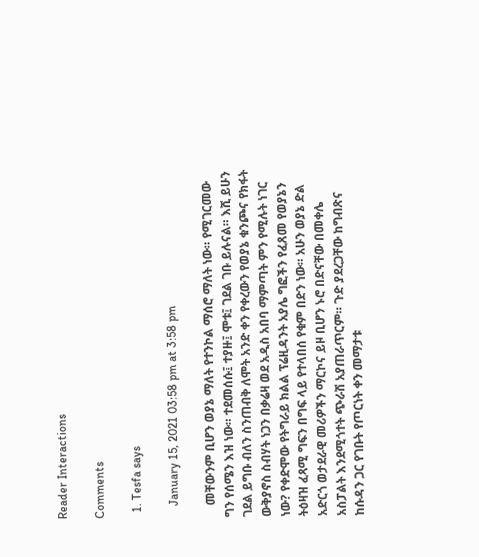Reader Interactions

Comments

  1. Tesfa says

    January 15, 2021 03:58 pm at 3:58 pm

    መቸውንም ቢሆን ወያኔ ማለት የተንኮል ማሰሮ ማለት ነው። የሚገርመው ግን የሰሜን እዝ ነው። ተደመሰሱ፤ ተያዙ፤ ሞቱ፤ ገደል ገቡ ይሉናል። እሺ ይሁን ገደል ይግቡ ብለን ስንጠብቅ ለሞት አንድ ቀን የቀረውን የወያኔ ቁንጮና የክፋት ውቅያኖስ ስብሃት ነጋን በቃሬዛ ወደ አዲስ አበባ ማምጣት ምን የሚሉት ነገር ነው? የቀድሞው የትግራይ ክልል ፕሬዚዳንት አያሌ ግፎችን የፈጸመ የወያኔን ትዕዛዝ ፈጻሚ ግፍን በግፍ ላይ የተላበሰ የቁም በድን ነው። አሁን ወያኔ ድል አድርጎ ወታደራዊ መሪዎችን ማርኮና ይዞ ቢሆን ኑሮ በድናቸው በመቀሌ አስፓልት እንደሚጎተት ጭራሽ አያጠራጥርም። ጉድ ያደረጋቸው ከግብጽና ከሱዳን ጋር የገቡት የጦርነት ቀን መማታቱ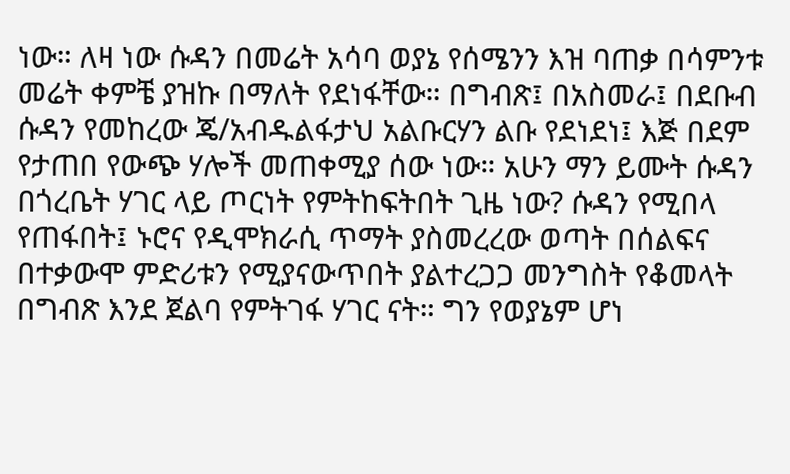ነው። ለዛ ነው ሱዳን በመሬት አሳባ ወያኔ የሰሜንን እዝ ባጠቃ በሳምንቱ መሬት ቀምቼ ያዝኩ በማለት የደነፋቸው። በግብጽ፤ በአስመራ፤ በደቡብ ሱዳን የመከረው ጄ/አብዱልፋታህ አልቡርሃን ልቡ የደነደነ፤ እጅ በደም የታጠበ የውጭ ሃሎች መጠቀሚያ ሰው ነው። አሁን ማን ይሙት ሱዳን በጎረቤት ሃገር ላይ ጦርነት የምትከፍትበት ጊዜ ነው? ሱዳን የሚበላ የጠፋበት፤ ኑሮና የዲሞክራሲ ጥማት ያስመረረው ወጣት በሰልፍና በተቃውሞ ምድሪቱን የሚያናውጥበት ያልተረጋጋ መንግስት የቆመላት በግብጽ እንደ ጀልባ የምትገፋ ሃገር ናት። ግን የወያኔም ሆነ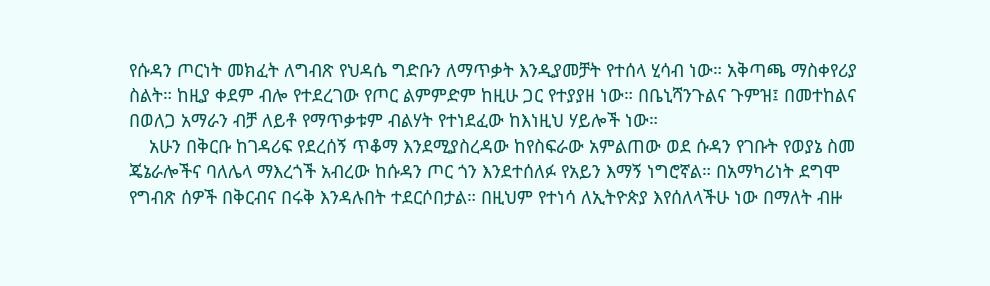የሱዳን ጦርነት መክፈት ለግብጽ የህዳሴ ግድቡን ለማጥቃት እንዲያመቻት የተሰላ ሂሳብ ነው። አቅጣጫ ማስቀየሪያ ስልት። ከዚያ ቀደም ብሎ የተደረገው የጦር ልምምድም ከዚሁ ጋር የተያያዘ ነው። በቤኒሻንጉልና ጉምዝ፤ በመተከልና በወለጋ አማራን ብቻ ለይቶ የማጥቃቱም ብልሃት የተነደፈው ከእነዚህ ሃይሎች ነው።
    አሁን በቅርቡ ከገዳሪፍ የደረሰኝ ጥቆማ እንደሚያስረዳው ከየስፍራው አምልጠው ወደ ሱዳን የገቡት የወያኔ ስመ ጄኔራሎችና ባለሌላ ማእረጎች አብረው ከሱዳን ጦር ጎን እንደተሰለፉ የአይን እማኝ ነግሮኛል። በአማካሪነት ደግሞ የግብጽ ሰዎች በቅርብና በሩቅ እንዳሉበት ተደርሶበታል። በዚህም የተነሳ ለኢትዮጵያ እየሰለላችሁ ነው በማለት ብዙ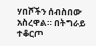ሃበሾችን ሰብስበው አስረዋል። በትግራይ ተቆርጦ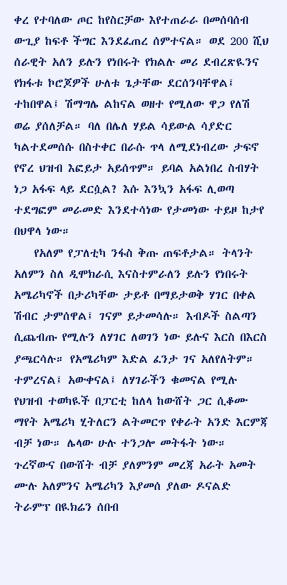ቀረ የተባለው ጦር ከየስርቻው እየተጠራራ በመሰባሰብ ውጊያ ከፍቶ ችግር እንደፈጠረ ሰምተናል። ወደ 200 ሺህ ሰራዊት አለን ይሉን የነበሩት የክልሉ መሪ ደብረጽዪንና የክፋቱ ኮሮጆዎች ሁለቱ ጌታቸው ደርሰንባቸዋል፤ ተከበዋል፤ ሽማግሌ ልከናል ወዘተ የሚለው ዋጋ የለሽ ወሬ ያሰለቻል። ባለ በሌለ ሃይል ሳይውል ሳያድር ካልተደመሰሱ በስተቀር በራሱ ጥላ ለሚደነብረው ታፍኖ የኖረ ህዝብ እፎይታ አይሰጥም። ይባል አልነበረ ስብሃት ነጋ አፋፍ ላይ ደርሷል? እሱ እንኳን አፋፍ ሊወጣ ተደግፎም መራመድ እንደተሳነው የታመነው ተይዞ ከታየ በህዋላ ነው።
    የአለም የፓለቲካ ንፋስ ቅጡ ጠፍቶታል። ትላንት አለምን ስለ ዲሞክራሲ እናስተምራለን ይሉን የነበሩት አሜሪካኖች በታሪካቸው ታይቶ በማይታወቅ ሃገር በቀል ሽብር ታምሰዋል፤ ገናም ይታመሳሉ። እብዶች ስልጣን ሲጨብጡ የሚሉን ለሃገር ለወገን ነው ይሉና እርስ በእርስ ያጫርሳሉ። የአሜሪካም እድል ፈንታ ገና አለየለትም። ተምረናል፤ አውቀናል፤ ለሃገራችን ቁመናል የሚሉ የህዝብ ተወካዪች በፓርቲ ከለላ ከውሸት ጋር ሲቆሙ ማየት አሜሪካ ሂትለርን ልትመርጥ የቀራት አንድ እርምጃ ብቻ ነው። ሌላው ሁሉ ተንጋሎ መትፋት ነው። ጉረኛውና በውሸት ብቻ ያለምንም መረጃ አራት አመት ሙሉ አለምንና አሜሪካን እያመሰ ያለው ዶናልድ ትራምፕ በዪክሬን ሰበብ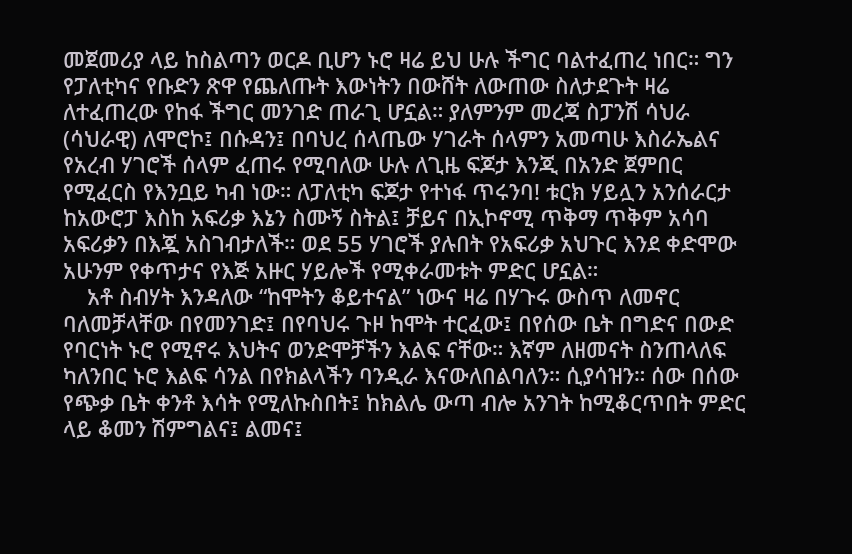መጀመሪያ ላይ ከስልጣን ወርዶ ቢሆን ኑሮ ዛሬ ይህ ሁሉ ችግር ባልተፈጠረ ነበር። ግን የፓለቲካና የቡድን ጽዋ የጨለጡት እውነትን በውሸት ለውጠው ስለታደጉት ዛሬ ለተፈጠረው የከፋ ችግር መንገድ ጠራጊ ሆኗል። ያለምንም መረጃ ስፓንሽ ሳህራ (ሳህራዊ) ለሞሮኮ፤ በሱዳን፤ በባህረ ሰላጤው ሃገራት ሰላምን አመጣሁ እስራኤልና የአረብ ሃገሮች ሰላም ፈጠሩ የሚባለው ሁሉ ለጊዜ ፍጆታ እንጂ በአንድ ጀምበር የሚፈርስ የእንቧይ ካብ ነው። ለፓለቲካ ፍጆታ የተነፋ ጥሩንባ! ቱርክ ሃይሏን አንሰራርታ ከአውሮፓ እስከ አፍሪቃ እኔን ስሙኝ ስትል፤ ቻይና በኢኮኖሚ ጥቅማ ጥቅም አሳባ አፍሪቃን በእጇ አስገብታለች። ወደ 55 ሃገሮች ያሉበት የአፍሪቃ አህጉር እንደ ቀድሞው አሁንም የቀጥታና የእጅ አዙር ሃይሎች የሚቀራመቱት ምድር ሆኗል።
    አቶ ስብሃት እንዳለው “ከሞትን ቆይተናል” ነውና ዛሬ በሃጉሩ ውስጥ ለመኖር ባለመቻላቸው በየመንገድ፤ በየባህሩ ጉዞ ከሞት ተርፈው፤ በየሰው ቤት በግድና በውድ የባርነት ኑሮ የሚኖሩ እህትና ወንድሞቻችን እልፍ ናቸው። እኛም ለዘመናት ስንጠላለፍ ካለንበር ኑሮ እልፍ ሳንል በየክልላችን ባንዲራ እናውለበልባለን። ሲያሳዝን። ሰው በሰው የጭቃ ቤት ቀንቶ እሳት የሚለኩስበት፤ ከክልሌ ውጣ ብሎ አንገት ከሚቆርጥበት ምድር ላይ ቆመን ሽምግልና፤ ልመና፤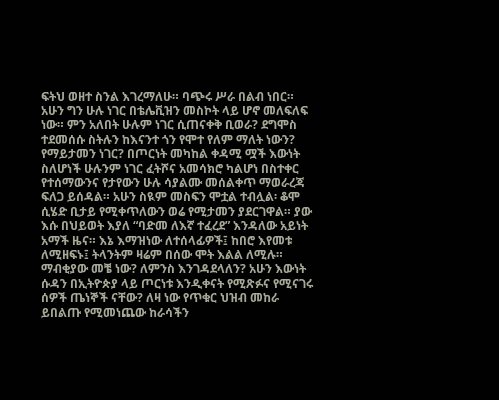ፍትህ ወዘተ ስንል እገረማለሁ። ባጭሩ ሥራ በልብ ነበር። አሁን ግን ሁሉ ነገር በቴሌቪዝን መስኮት ላይ ሆኖ መለፍለፍ ነው። ምን አለበት ሁሉም ነገር ሲጠናቀቅ ቢወራ? ደግሞስ ተደመሰሱ ስትሉን ከእናንተ ጎን የሞተ የለም ማለት ነውን? የማይታመን ነገር? በጦርነት መካከል ቀዳሚ ሟች እውነት ስለሆነች ሁሉንም ነገር ፈትሾና አመሳክሮ ካልሆነ በስተቀር የተሰማውንና የታየውን ሁሉ ሳያልሙ መሰልቀጥ ማወራረጃ ፍለጋ ይሰዳል። አሁን ስዪም መስፍን ሞቷል ተብሏል፡ ቆሞ ሲሄድ ቢታይ የሚቀጥለውን ወሬ የሚታመን ያደርገዋል። ያው እሱ በህይወት እያለ “ባድመ ለእኛ ተፈረደ” እንዳለው አይነት አማች ዜና። እኔ እማዝነው ለተሰላፊዎች፤ ከበሮ እየመቱ ለሚዘፍኑ፤ ትላንትም ዛሬም በሰው ሞት እልል ለሚሉ። ማብቂያው መቼ ነው? ለምንስ እንገዳደላለን? አሁን እውነት ሱዳን በኢትዮጵያ ላይ ጦርነቱ እንዲቀናት የሚጽፉና የሚናገሩ ሰዎች ጤነኞች ናቸው? ለዛ ነው የጥቁር ህዝብ መከራ ይበልጡ የሚመነጨው ከራሳችን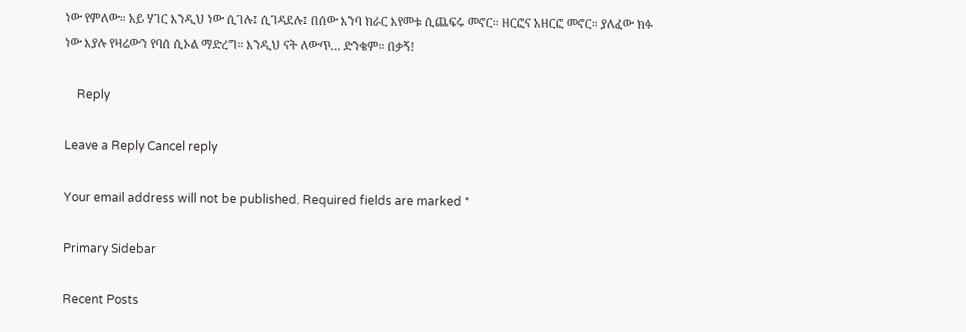ነው የምለው። አይ ሃገር እንዲህ ነው ሲገሉ፤ ሲገዳደሉ፤ በሰው እንባ ክራር እየመቱ ሲጨፍሩ መኖር። ዘርፎና አዘርፎ መኖር። ያለፈው ክፉ ነው እያሉ የዛሬውን የባሰ ሲኦል ማድረግ። እንዲህ ናት ለውጥ… ድንቄም። በቃኝ!

    Reply

Leave a Reply Cancel reply

Your email address will not be published. Required fields are marked *

Primary Sidebar

Recent Posts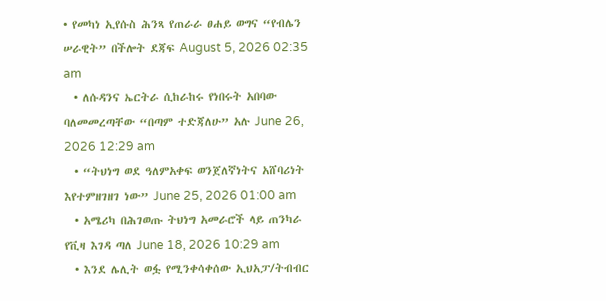• የመካነ ኢየሱስ ሕንጻ የጠራራ ፀሐይ ወግና “የብሌን ሠራዊት” በችሎት ደጃፍ August 5, 2026 02:35 am
  • ለሱዳንና ኤርትራ ሲከራከሩ የነበሩት አበባው ባለመመረጣቸው “በጣም ተድጃለሁ” አሉ June 26, 2026 12:29 am
  • “ትህነግ ወደ ዓለምአቀፍ ወንጀለኛነትና አሸባሪነት እየተምዘገዘገ ነው” June 25, 2026 01:00 am
  • አሜሪካ በሕገወጡ ትህነግ አመራሮች ላይ ጠንካራ የቪዛ እገዳ ጣለ June 18, 2026 10:29 am
  • እንደ ሌሊት ወፏ የሚንቀሳቀሰው ኢህአፓ/ትብብር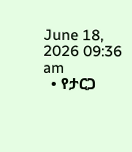June 18, 2026 09:36 am
  • የታርጋ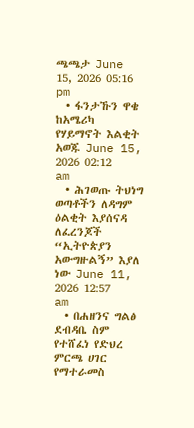ጫጫታ June 15, 2026 05:16 pm
  • ፋንታኹን ዋቄ ከአሜሪካ የሃይማኖት እልቂት አወጁ June 15, 2026 02:12 am
  • ሕገወጡ ትህነግ ወጣቶችን ለዳግም ዕልቂት እያሰናዳ ለፈረንጆች “ኢትዮጵያን አውግዙልኝ” እያለ ነው June 11, 2026 12:57 am
  • በሐዘንና ግልፅ ደብዳቤ ስም የተሸፈነ የድህረ ምርጫ ሀገር የማተራመስ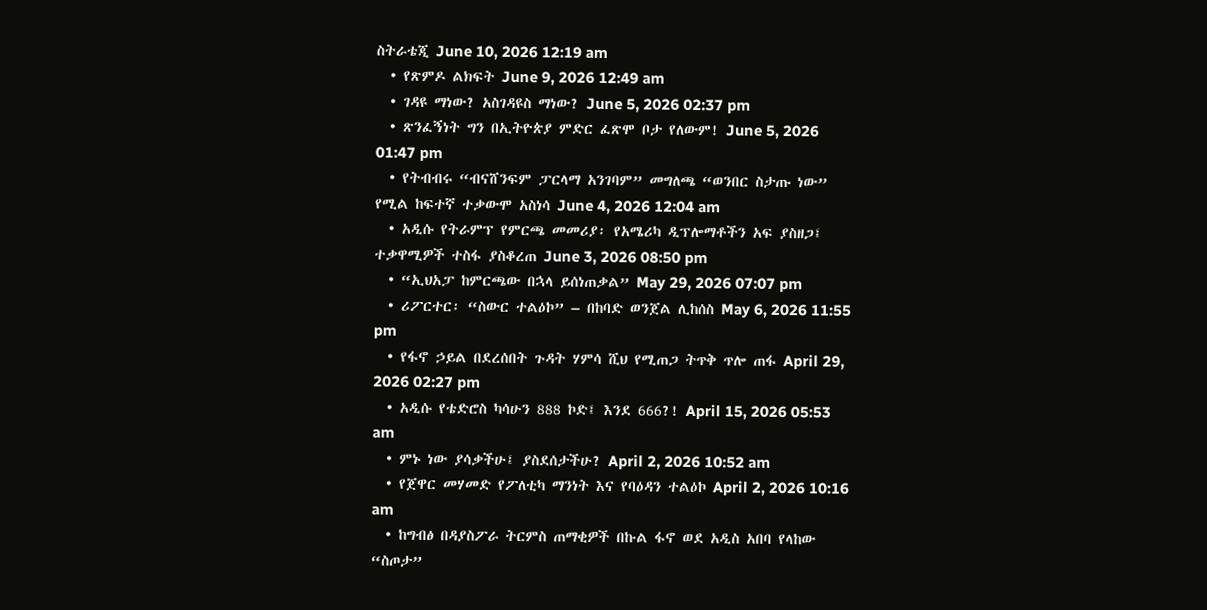ስትራቴጂ June 10, 2026 12:19 am
  • የጽምዶ ልክፍት June 9, 2026 12:49 am
  • ገዳዩ ማነው? አስገዳዩስ ማነው? June 5, 2026 02:37 pm
  • ጽንፈኝነት ግን በኢትዮጵያ ምድር ፈጽሞ ቦታ የለውም! June 5, 2026 01:47 pm
  • የትብብሩ “ብናሸንፍም ፓርላማ አንገባም” መግለጫ “ወንበር ስታጡ ነው” የሚል ከፍተኛ ተቃውሞ አስነሳ June 4, 2026 12:04 am
  • አዲሱ የትራምፕ የምርጫ መመሪያ፡ የአሜሪካ ዲፕሎማቶችን አፍ ያስዘጋ፤ ተቃዋሚዎች ተስፋ ያስቆረጠ June 3, 2026 08:50 pm
  • “ኢህአፓ ከምርጫው በኋላ ይሰነጠቃል” May 29, 2026 07:07 pm
  • ሪፖርተር፡ “ስውር ተልዕኮ” – በከባድ ወንጀል ሊከሰስ May 6, 2026 11:55 pm
  • የፋኖ ኃይል በደረሰበት ጉዳት ሃምሳ ሺህ የሚጠጋ ትጥቅ ጥሎ ጠፋ April 29, 2026 02:27 pm
  • አዲሱ የቴድሮስ ካሳሁን 888 ኮድ፤ እንደ 666?! April 15, 2026 05:53 am
  • ምኑ ነው ያሳቃችሁ፤ ያስደሰታችሁ? April 2, 2026 10:52 am
  • የጀዋር መሃመድ የፖለቲካ ማንነት እና የባዕዳን ተልዕኮ April 2, 2026 10:16 am
  • ከግብፅ በዳያስፖራ ትርምስ ጠማቂዎች በኩል ፋኖ ወደ አዲስ አበባ የላከው “ስጦታ”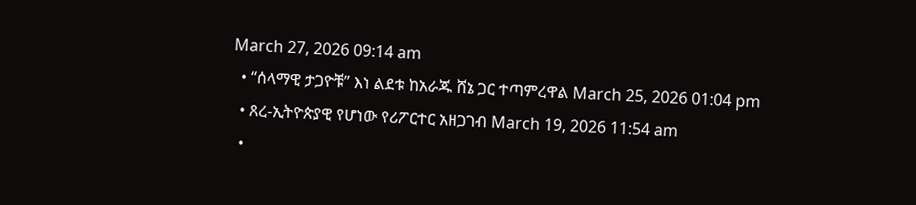March 27, 2026 09:14 am
  • “ሰላማዊ ታጋዮቹ” እነ ልደቱ ከአራጁ ሸኔ ጋር ተጣምረዋል March 25, 2026 01:04 pm
  • ጸረ-ኢትዮጵያዊ የሆነው የሪፖርተር አዘጋገብ March 19, 2026 11:54 am
  •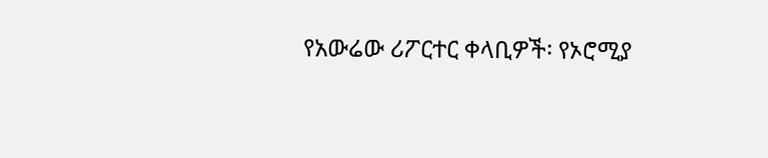የአውሬው ሪፖርተር ቀላቢዎች፡ የኦሮሚያ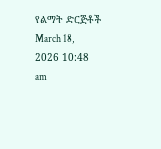የልማት ድርጅቶች March 18, 2026 10:48 am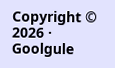Copyright © 2026 · Goolgule